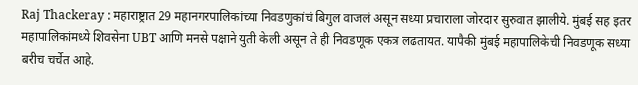Raj Thackeray : महाराष्ट्रात 29 महानगरपालिकांच्या निवडणुकांचं बिगुल वाजलं असून सध्या प्रचाराला जोरदार सुरुवात झालीये. मुंबई सह इतर महापालिकांमध्ये शिवसेना UBT आणि मनसे पक्षाने युती केली असून ते ही निवडणूक एकत्र लढतायत. यापैकी मुंबई महापालिकेची निवडणूक सध्या बरीच चर्चेत आहे.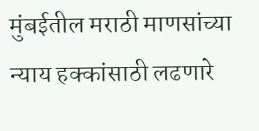मुंबईतील मराठी माणसांच्या न्याय हक्कांसाठी लढणारे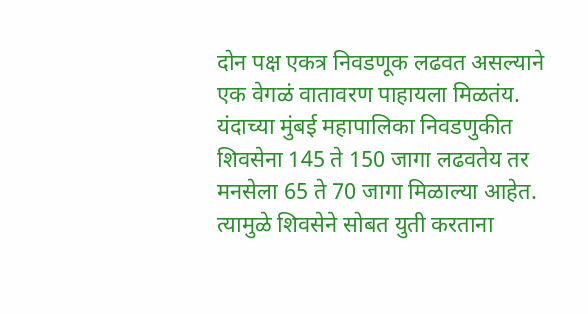दोन पक्ष एकत्र निवडणूक लढवत असल्याने एक वेगळं वातावरण पाहायला मिळतंय. यंदाच्या मुंबई महापालिका निवडणुकीत शिवसेना 145 ते 150 जागा लढवतेय तर मनसेला 65 ते 70 जागा मिळाल्या आहेत. त्यामुळे शिवसेने सोबत युती करताना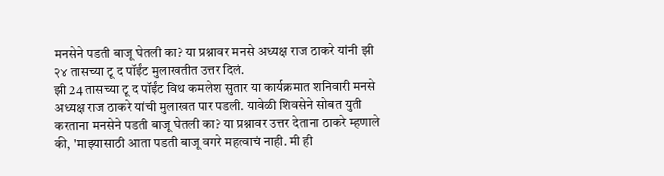मनसेने पडती बाजू घेतली का? या प्रश्नावर मनसे अध्यक्ष राज ठाकरे यांनी झी २४ तासच्या टू द पॉईंट मुलाखतीत उत्तर दिलं.
झी 24 तासच्या टू द पॉईंट विथ कमलेश सुतार या कार्यक्रमात शनिवारी मनसे अध्यक्ष राज ठाकरे यांची मुलाखत पार पडली. यावेळी शिवसेने सोबत युती करताना मनसेने पडती बाजू घेतली का? या प्रश्नावर उत्तर देताना ठाकरे म्हणाले की, 'माझ्यासाठी आता पडती बाजू वगरे महत्वाचं नाही. मी ही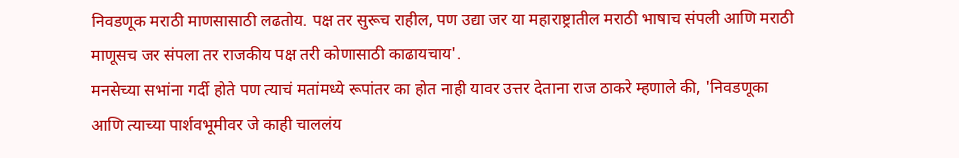निवडणूक मराठी माणसासाठी लढतोय. पक्ष तर सुरूच राहील, पण उद्या जर या महाराष्ट्रातील मराठी भाषाच संपली आणि मराठी माणूसच जर संपला तर राजकीय पक्ष तरी कोणासाठी काढायचाय'.
मनसेच्या सभांना गर्दी होते पण त्याचं मतांमध्ये रूपांतर का होत नाही यावर उत्तर देताना राज ठाकरे म्हणाले की, 'निवडणूका आणि त्याच्या पार्शवभूमीवर जे काही चाललंय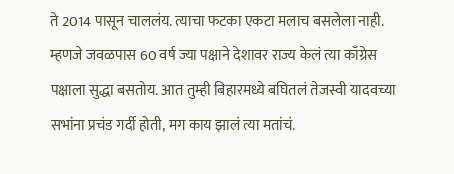ते 2014 पासून चाललंय. त्याचा फटका एकटा मलाच बसलेला नाही. म्हणजे जवळपास 60 वर्ष ज्या पक्षाने देशावर राज्य केलं त्या काँग्रेस पक्षाला सुद्धा बसतोय. आत तुम्ही बिहारमध्ये बघितलं तेजस्वी यादवच्या सभांना प्रचंड गर्दी होती, मग काय झालं त्या मतांचं.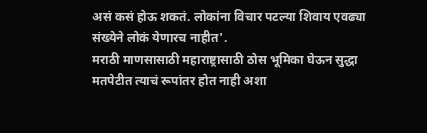असं कसं होऊ शकतं. लोकांना विचार पटल्या शिवाय एवढ्या संख्येने लोकं येणारच नाहीत'.
मराठी माणसासाठी महाराष्ट्रासाठी ठोस भूमिका घेऊन सुद्धा मतपेटीत त्याचं रूपांतर होत नाही अशा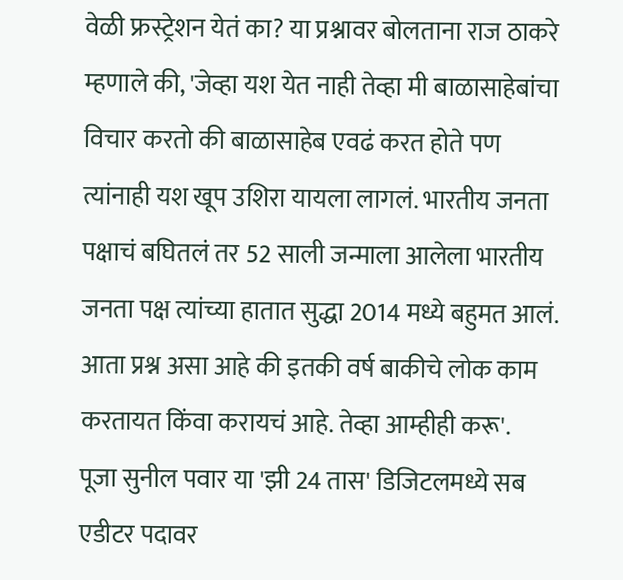वेळी फ्रस्ट्रेशन येतं का? या प्रश्नावर बोलताना राज ठाकरे म्हणाले की, 'जेव्हा यश येत नाही तेव्हा मी बाळासाहेबांचा विचार करतो की बाळासाहेब एवढं करत होते पण त्यांनाही यश खूप उशिरा यायला लागलं. भारतीय जनता पक्षाचं बघितलं तर 52 साली जन्माला आलेला भारतीय जनता पक्ष त्यांच्या हातात सुद्धा 2014 मध्ये बहुमत आलं. आता प्रश्न असा आहे की इतकी वर्ष बाकीचे लोक काम करतायत किंवा करायचं आहे. तेव्हा आम्हीही करू'.
पूजा सुनील पवार या 'झी 24 तास' डिजिटलमध्ये सब एडीटर पदावर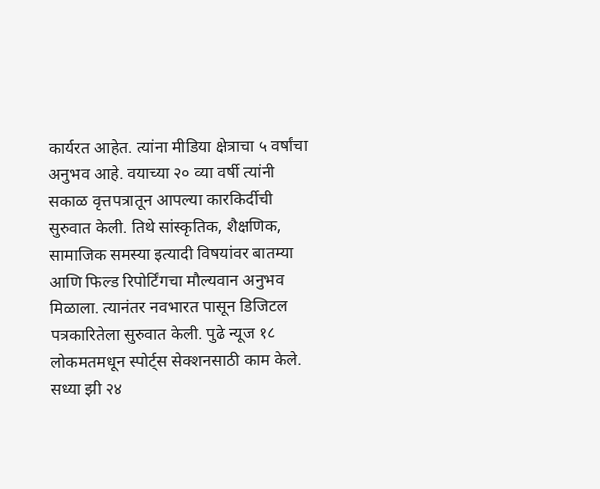कार्यरत आहेत. त्यांना मीडिया क्षेत्राचा ५ वर्षांचा अनुभव आहे. वयाच्या २० व्या वर्षी त्यांनी सकाळ वृत्तपत्रातून आपल्या कारकिर्दीची सुरुवात केली. तिथे सांस्कृतिक, शैक्षणिक, सामाजिक समस्या इत्यादी विषयांवर बातम्या आणि फिल्ड रिपोर्टिंगचा मौल्यवान अनुभव मिळाला. त्यानंतर नवभारत पासून डिजिटल पत्रकारितेला सुरुवात केली. पुढे न्यूज १८ लोकमतमधून स्पोर्ट्स सेक्शनसाठी काम केले. सध्या झी २४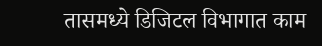तासमध्ये डिजिटल विभागात काम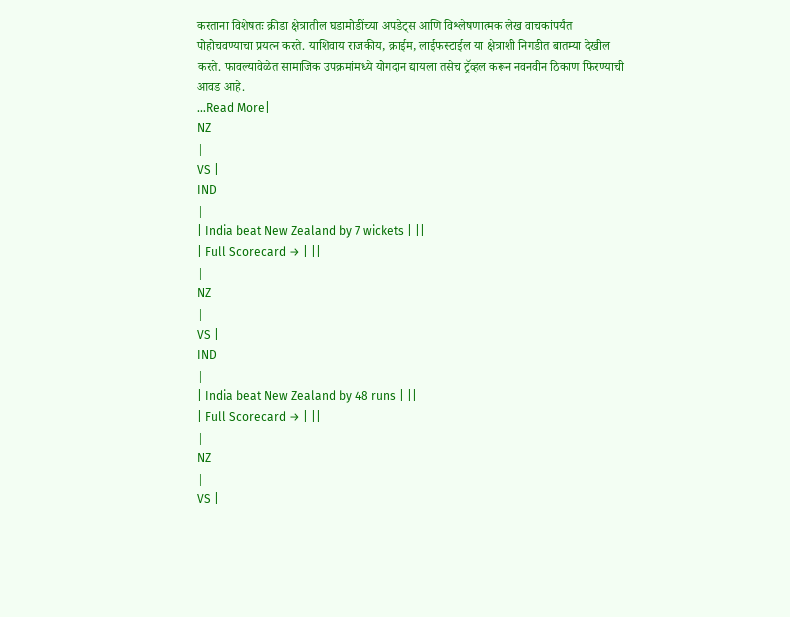करताना विशेषतः क्रीडा क्षेत्रातील घडामोडींच्या अपडेट्स आणि विश्लेषणात्मक लेख वाचकांपर्यंत पोहोचवण्याचा प्रयत्न करते. याशिवाय राजकीय, क्राईम, लाईफस्टाईल या क्षेत्राशी निगडीत बातम्या देखील करते. फावल्यावेळेत सामाजिक उपक्रमांमध्ये योगदान द्यायला तसेच ट्रॅव्हल करून नवनवीन ठिकाण फिरण्याची आवड आहे.
...Read More|
NZ
|
VS |
IND
|
| India beat New Zealand by 7 wickets | ||
| Full Scorecard → | ||
|
NZ
|
VS |
IND
|
| India beat New Zealand by 48 runs | ||
| Full Scorecard → | ||
|
NZ
|
VS |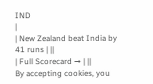IND
|
| New Zealand beat India by 41 runs | ||
| Full Scorecard → | ||
By accepting cookies, you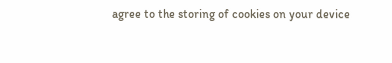agree to the storing of cookies on your device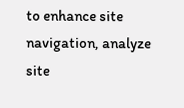to enhance site navigation, analyze site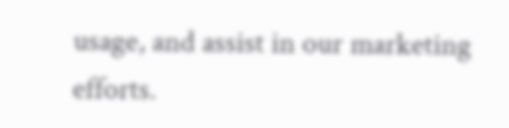usage, and assist in our marketing efforts.